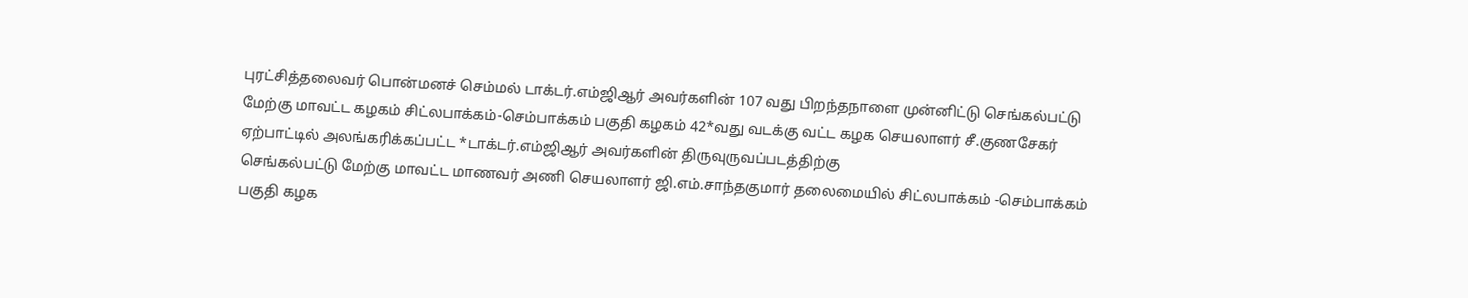புரட்சித்தலைவர் பொன்மனச் செம்மல் டாக்டர்.எம்ஜிஆர் அவர்களின் 107 வது பிறந்தநாளை முன்னிட்டு செங்கல்பட்டு மேற்கு மாவட்ட கழகம் சிட்லபாக்கம்-செம்பாக்கம் பகுதி கழகம் 42*வது வடக்கு வட்ட கழக செயலாளர் சீ.குணசேகர் ஏற்பாட்டில் அலங்கரிக்கப்பட்ட *டாக்டர்.எம்ஜிஆர் அவர்களின் திருவுருவப்படத்திற்கு
செங்கல்பட்டு மேற்கு மாவட்ட மாணவர் அணி செயலாளர் ஜி.எம்.சாந்தகுமார் தலைமையில் சிட்லபாக்கம் -செம்பாக்கம் பகுதி கழக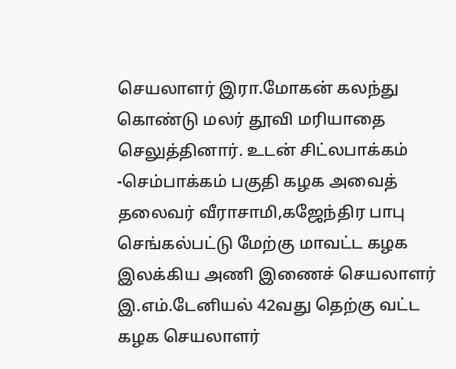செயலாளர் இரா.மோகன் கலந்து கொண்டு மலர் தூவி மரியாதை செலுத்தினார். உடன் சிட்லபாக்கம் -செம்பாக்கம் பகுதி கழக அவைத் தலைவர் வீராசாமி,கஜேந்திர பாபு செங்கல்பட்டு மேற்கு மாவட்ட கழக இலக்கிய அணி இணைச் செயலாளர் இ.எம்.டேனியல் 42வது தெற்கு வட்ட கழக செயலாளர்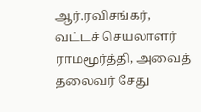ஆர்.ரவிசங்கர், வட்டச் செயலாளர் ராமமூர்த்தி, அவைத் தலைவர் சேது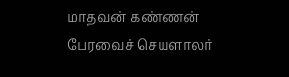மாதவன் கண்ணன் பேரவைச் செயளாலர்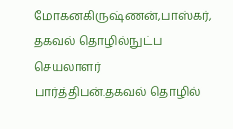மோகனகிருஷ்ணன்,பாஸ்கர், தகவல் தொழில்நுட்ப செயலாளர் பார்த்திபன்.தகவல் தொழில்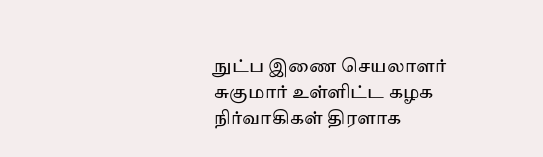நுட்ப இணை செயலாளர் சுகுமார் உள்ளிட்ட கழக நிர்வாகிகள் திரளாக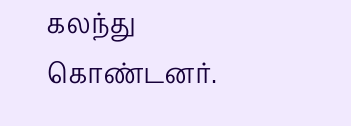கலந்து கொண்டனர்.